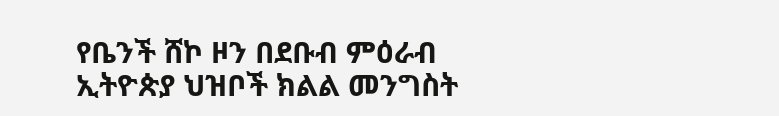የቤንች ሸኮ ዞን በደቡብ ምዕራብ ኢትዮጵያ ህዝቦች ክልል መንግስት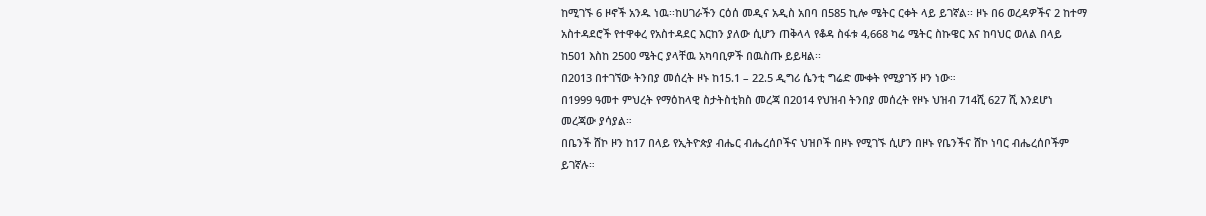ከሚገኙ 6 ዞኖች አንዱ ነዉ፡፡ከሀገራችን ርዕሰ መዲና አዲስ አበባ በ585 ኪሎ ሜትር ርቀት ላይ ይገኛል፡፡ ዞኑ በ6 ወረዳዎችና 2 ከተማ አስተዳደሮች የተዋቀረ የአስተዳደር እርከን ያለው ሲሆን ጠቅላላ የቆዳ ስፋቱ 4,668 ካሬ ሜትር ስኩዌር እና ከባህር ወለል በላይ ከ501 እስከ 2500 ሜትር ያላቸዉ አካባቢዎች በዉስጡ ይይዛል፡፡
በ2013 በተገኘው ትንበያ መሰረት ዞኑ ከ15.1 – 22.5 ዲግሪ ሴንቲ ግሬድ ሙቀት የሚያገኝ ዞን ነው።
በ1999 ዓመተ ምህረት የማዕከላዊ ስታትስቲክስ መረጃ በ2014 የህዝብ ትንበያ መሰረት የዞኑ ህዝብ 714ሺ 627 ሺ እንደሆነ መረጃው ያሳያል።
በቤንች ሸኮ ዞን ከ17 በላይ የኢትዮጵያ ብሔር ብሔረሰቦችና ህዝቦች በዞኑ የሚገኙ ሲሆን በዞኑ የቤንችና ሸኮ ነባር ብሔረሰቦችም ይገኛሉ።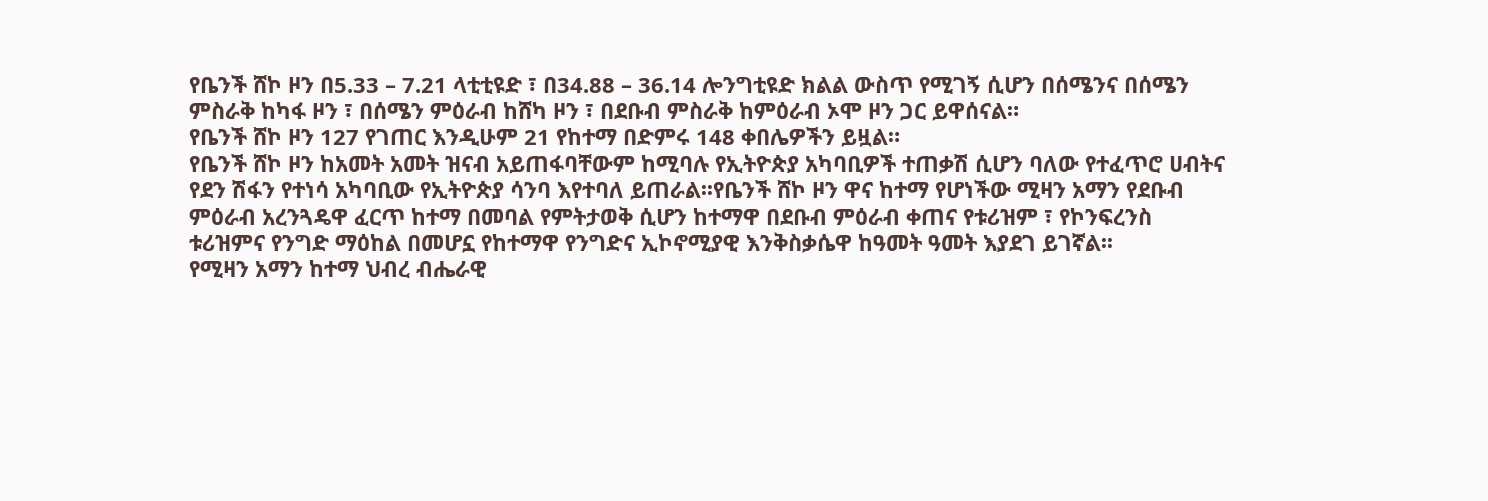የቤንች ሸኮ ዞን በ5.33 – 7.21 ላቲቲዩድ ፣ በ34.88 – 36.14 ሎንግቲዩድ ክልል ውስጥ የሚገኝ ሲሆን በሰሜንና በሰሜን ምስራቅ ከካፋ ዞን ፣ በሰሜን ምዕራብ ከሸካ ዞን ፣ በደቡብ ምስራቅ ከምዕራብ ኦሞ ዞን ጋር ይዋሰናል።
የቤንች ሸኮ ዞን 127 የገጠር እንዲሁም 21 የከተማ በድምሩ 148 ቀበሌዎችን ይዟል።
የቤንች ሸኮ ዞን ከአመት አመት ዝናብ አይጠፋባቸውም ከሚባሉ የኢትዮጵያ አካባቢዎች ተጠቃሽ ሲሆን ባለው የተፈጥሮ ሀብትና የደን ሽፋን የተነሳ አካባቢው የኢትዮጵያ ሳንባ እየተባለ ይጠራል፡፡የቤንች ሸኮ ዞን ዋና ከተማ የሆነችው ሚዛን አማን የደቡብ ምዕራብ አረንጓዴዋ ፈርጥ ከተማ በመባል የምትታወቅ ሲሆን ከተማዋ በደቡብ ምዕራብ ቀጠና የቱሪዝም ፣ የኮንፍረንስ ቱሪዝምና የንግድ ማዕከል በመሆኗ የከተማዋ የንግድና ኢኮኖሚያዊ እንቅስቃሴዋ ከዓመት ዓመት እያደገ ይገኛል፡፡
የሚዛን አማን ከተማ ህብረ ብሔራዊ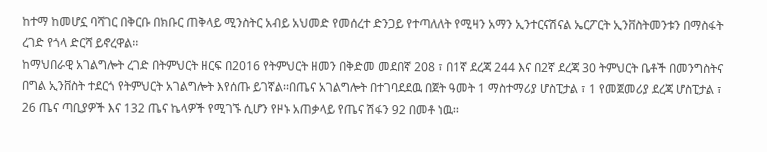ከተማ ከመሆኗ ባሻገር በቅርቡ በክቡር ጠቅላይ ሚንስትር አብይ አህመድ የመሰረተ ድንጋይ የተጣለለት የሚዛን አማን ኢንተርናሽናል ኤርፖርት ኢንቨስትመንቱን በማስፋት ረገድ የጎላ ድርሻ ይኖረዋል፡፡
ከማህበራዊ አገልግሎት ረገድ በትምህርት ዘርፍ በ2016 የትምህርት ዘመን በቅድመ መደበኛ 208 ፣ በ1ኛ ደረጃ 244 እና በ2ኛ ደረጃ 30 ትምህርት ቤቶች በመንግስትና በግል ኢንቨስት ተደርጎ የትምህርት አገልግሎት እየሰጡ ይገኛል፡፡በጤና አገልግሎት በተገባደደዉ በጀት ዓመት 1 ማስተማሪያ ሆስፒታል ፣ 1 የመጀመሪያ ደረጃ ሆስፒታል ፣ 26 ጤና ጣቢያዎች እና 132 ጤና ኬላዎች የሚገኙ ሲሆን የዞኑ አጠቃላይ የጤና ሽፋን 92 በመቶ ነዉ፡፡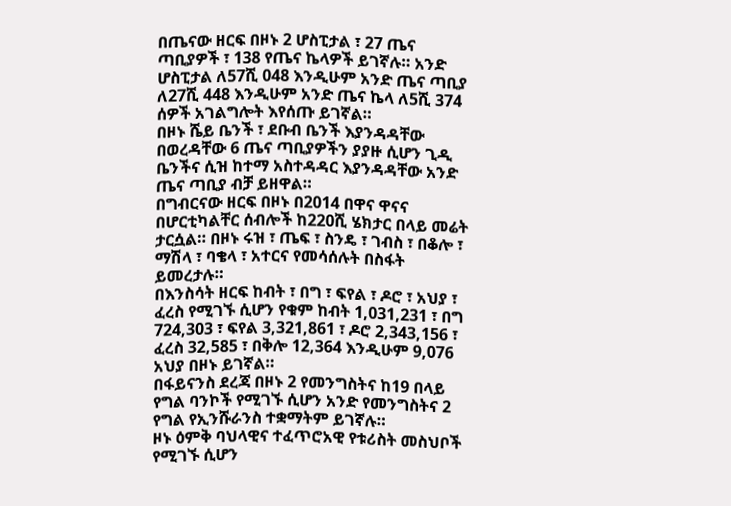በጤናው ዘርፍ በዞኑ 2 ሆስፒታል ፣ 27 ጤና ጣቢያዎች ፣ 138 የጤና ኬላዎች ይገኛሉ። አንድ ሆስፒታል ለ57ሺ 048 እንዲሁም አንድ ጤና ጣቢያ ለ27ሺ 448 እንዲሁም አንድ ጤና ኬላ ለ5ሺ 374 ሰዎች አገልግሎት እየሰጡ ይገኛል።
በዞኑ ሼይ ቤንች ፣ ደቡብ ቤንች እያንዳዳቸው በወረዳቸው 6 ጤና ጣቢያዎችን ያያዙ ሲሆን ጊዲ ቤንችና ሲዝ ከተማ አስተዳዳር እያንዳዳቸው አንድ ጤና ጣቢያ ብቻ ይዘዋል።
በግብርናው ዘርፍ በዞኑ በ2014 በዋና ዋናና በሆርቲካልቸር ሰብሎች ከ220ሺ ሄክታር በላይ መሬት ታርሷል። በዞኑ ሩዝ ፣ ጤፍ ፣ ስንዴ ፣ ገብስ ፣ በቆሎ ፣ ማሽላ ፣ ባቄላ ፣ አተርና የመሳሰሉት በስፋት ይመረታሉ።
በእንስሳት ዘርፍ ከብት ፣ በግ ፣ ፍየል ፣ ዶሮ ፣ አህያ ፣ ፈረስ የሚገኙ ሲሆን የቁም ከብት 1,031,231 ፣ በግ 724,303 ፣ ፍየል 3,321,861 ፣ ዶሮ 2,343,156 ፣ ፈረስ 32,585 ፣ በቅሎ 12,364 እንዲሁም 9,076 አህያ በዞኑ ይገኛል።
በፋይናንስ ደረጃ በዞኑ 2 የመንግስትና ከ19 በላይ የግል ባንኮች የሚገኙ ሲሆን አንድ የመንግስትና 2 የግል የኢንሹራንስ ተቋማትም ይገኛሉ።
ዞኑ ዕምቅ ባህላዊና ተፈጥሮአዊ የቱሪስት መስህቦች የሚገኙ ሲሆን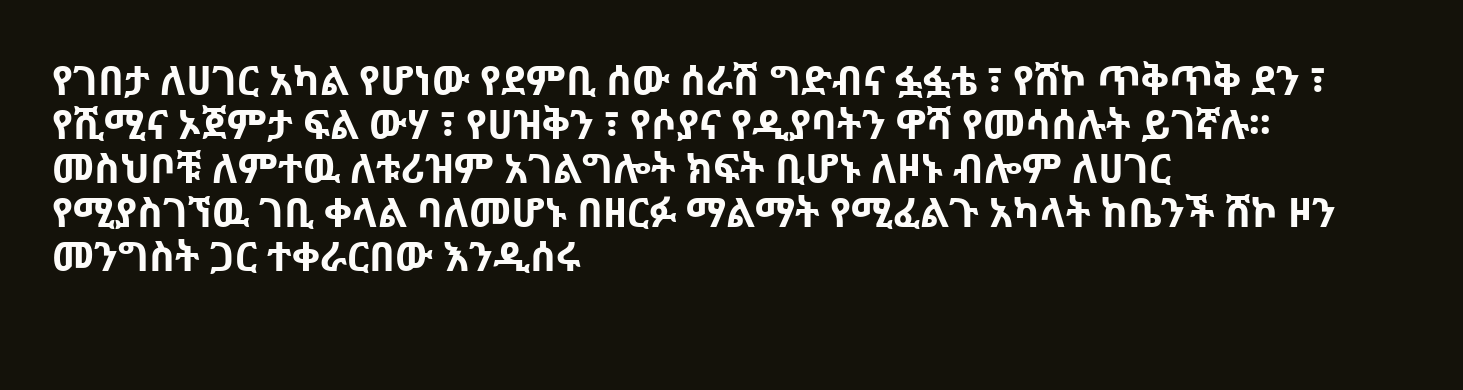የገበታ ለሀገር አካል የሆነው የደምቢ ሰው ሰራሽ ግድብና ፏፏቴ ፣ የሸኮ ጥቅጥቅ ደን ፣ የሺሚና ኦጀምታ ፍል ውሃ ፣ የሀዝቅን ፣ የሶያና የዲያባትን ዋሻ የመሳሰሉት ይገኛሉ፡፡ መስህቦቹ ለምተዉ ለቱሪዝም አገልግሎት ክፍት ቢሆኑ ለዞኑ ብሎም ለሀገር የሚያስገኘዉ ገቢ ቀላል ባለመሆኑ በዘርፉ ማልማት የሚፈልጉ አካላት ከቤንች ሸኮ ዞን መንግስት ጋር ተቀራርበው እንዲሰሩ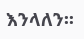እንላለን፡፡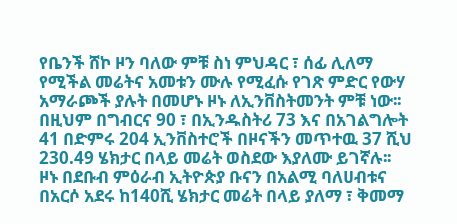የቤንች ሸኮ ዞን ባለው ምቹ ስነ ምህዳር ፣ ሰፊ ሊለማ የሚችል መሬትና አመቱን ሙሉ የሚፈሱ የገጽ ምድር የውሃ አማራጮች ያሉት በመሆኑ ዞኑ ለኢንቨስትመንት ምቹ ነው፡፡በዚህም በግብርና 90 ፣ በኢንዱስትሪ 73 እና በአገልግሎት 41 በድምሩ 204 ኢንቨስተሮች በዞናችን መጥተዉ 37 ሺህ 230.49 ሄክታር በላይ መሬት ወስደው እያለሙ ይገኛሉ፡፡
ዞኑ በደቡብ ምዕራብ ኢትዮጵያ ቡናን በአልሚ ባለሀብቱና በአርሶ አደሩ ከ140ሺ ሄክታር መሬት በላይ ያለማ ፣ ቅመማ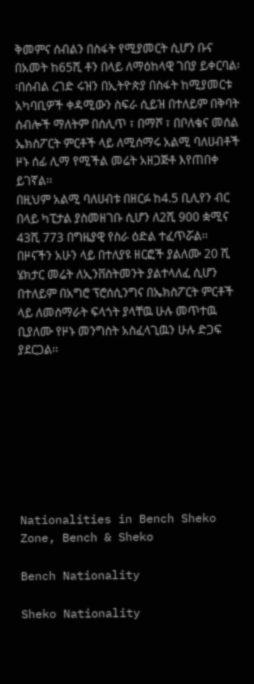ቅመምና ሰብልን በስፋት የሚያመርት ሲሆን ቡና በአመት ከ65ሺ ቶን በላይ ለማዕከላዊ ገበያ ይቀርባል፡፡በሰብል ረገድ ሩዝን በኢትዮጵያ በስፋት ከሚያመርቱ አካባቢዎች ቀዳሚውን ስፍራ ሲይዝ በተለይም በቅባት ሰብሎች ማለትም በሰሊጥ ፣ በማሾ ፣ በቦለቄና መሰል ኤክስፖርት ምርቶች ላይ ለሚሰማሩ አልሚ ባለሀብቶች ዞኑ ሰፊ ሊማ የሚችል መሬት አዘጋጅቶ እየጠበቀ ይገኛል፡፡
በዚህም አልሚ ባለሀብቱ በዘርፉ ከ4.5 ቢሊየን ብር በላይ ካፒታል ያስመዘገቡ ሲሆን ለ2ሺ 900 ቋሚና 43ሺ 773 በግዜያዊ የስራ ዕድል ተፈጥሯል፡፡
በዞናችን አሁን ላይ በተለያዩ ዘርፎች ያልለሙ 20 ሺ ሄክታር መሬት ለኢንቨስትመንት ያልተላለፈ ሲሆን በተለይም በአግሮ ፕሮሰሲንግና በኤክስፖርት ምርቶች ላይ ለመሰማራት ፍላጎት ያላቸዉ ሁሉ መጥተዉ ቢያለሙ የዞኑ መንግስት አስፈላጊዉን ሁሉ ድጋፍ ያደርጋል፡፡








Nationalities in Bench Sheko Zone, Bench & Sheko

Bench Nationality

Sheko Nationality